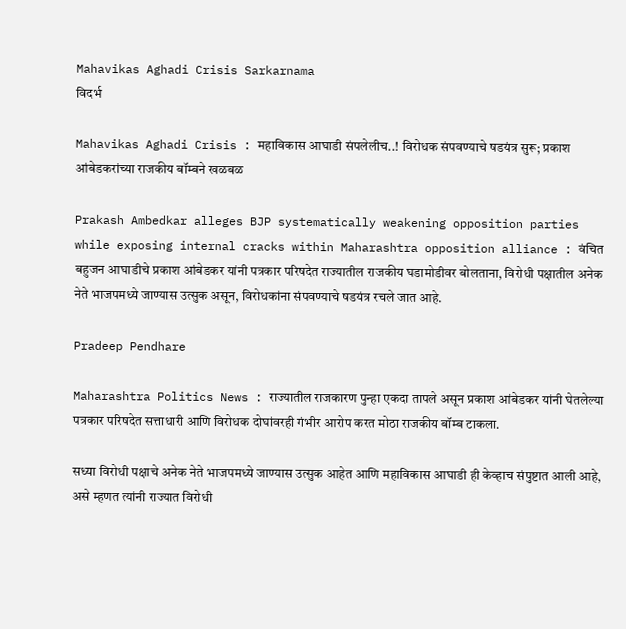Mahavikas Aghadi Crisis Sarkarnama
विदर्भ

Mahavikas Aghadi Crisis : महाविकास आघाडी संपलेलीच..! विरोधक संपवण्याचे षडयंत्र सुरू; प्रकाश आंबेडकरांच्या राजकीय बॉम्बने खळबळ

Prakash Ambedkar alleges BJP systematically weakening opposition parties while exposing internal cracks within Maharashtra opposition alliance : वंचित बहुजन आघाडीचे प्रकाश आंबेडकर यांनी पत्रकार परिषदेत राज्यातील राजकीय घडामोडीवर बोलताना, विरोधी पक्षातील अनेक नेते भाजपमध्ये जाण्यास उत्सुक असून, विरोधकांना संपवण्याचे षडयंत्र रचले जात आहे.

Pradeep Pendhare

Maharashtra Politics News : राज्यातील राजकारण पुन्हा एकदा तापले असून प्रकाश आंबेडकर यांनी घेतलेल्या पत्रकार परिषदेत सत्ताधारी आणि विरोधक दोघांवरही गंभीर आरोप करत मोठा राजकीय बॉम्ब टाकला.

सध्या विरोधी पक्षाचे अनेक नेते भाजपमध्ये जाण्यास उत्सुक आहेत आणि महाविकास आघाडी ही केव्हाच संपुष्टात आली आहे, असे म्हणत त्यांनी राज्यात विरोधी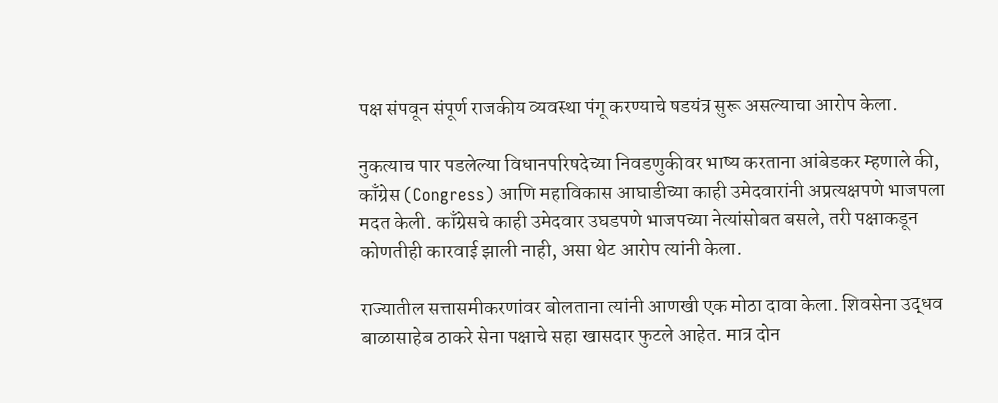पक्ष संपवून संपूर्ण राजकीय व्यवस्था पंगू करण्याचे षडयंत्र सुरू असल्याचा आरोप केला.

नुकत्याच पार पडलेल्या विधानपरिषदेच्या निवडणुकीवर भाष्य करताना आंबेडकर म्हणाले की, काँग्रेस (Congress) आणि महाविकास आघाडीच्या काही उमेदवारांनी अप्रत्यक्षपणे भाजपला मदत केली. काँग्रेसचे काही उमेदवार उघडपणे भाजपच्या नेत्यांसोबत बसले, तरी पक्षाकडून कोणतीही कारवाई झाली नाही, असा थेट आरोप त्यांनी केला.

राज्यातील सत्तासमीकरणांवर बोलताना त्यांनी आणखी एक मोठा दावा केला. शिवसेना उद्धव बाळासाहेब ठाकरे सेना पक्षाचे सहा खासदार फुटले आहेत. मात्र दोन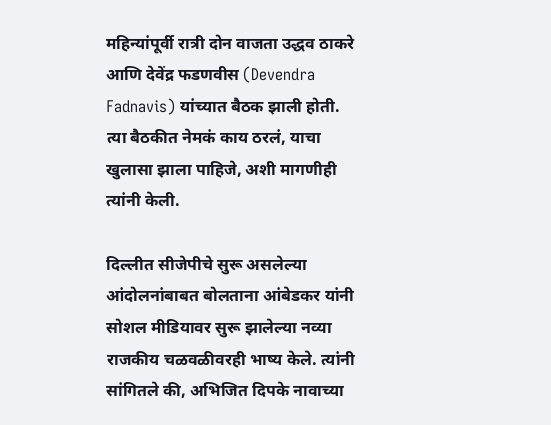महिन्यांपूर्वी रात्री दोन वाजता उद्धव ठाकरे आणि देवेंद्र फडणवीस (Devendra Fadnavis) यांच्यात बैठक झाली होती. त्या बैठकीत नेमकं काय ठरलं, याचा खुलासा झाला पाहिजे, अशी मागणीही त्यांनी केली.

दिल्लीत सीजेपीचे सुरू असलेल्या आंदोलनांबाबत बोलताना आंबेडकर यांनी सोशल मीडियावर सुरू झालेल्या नव्या राजकीय चळवळीवरही भाष्य केले. त्यांनी सांगितले की, अभिजित दिपके नावाच्या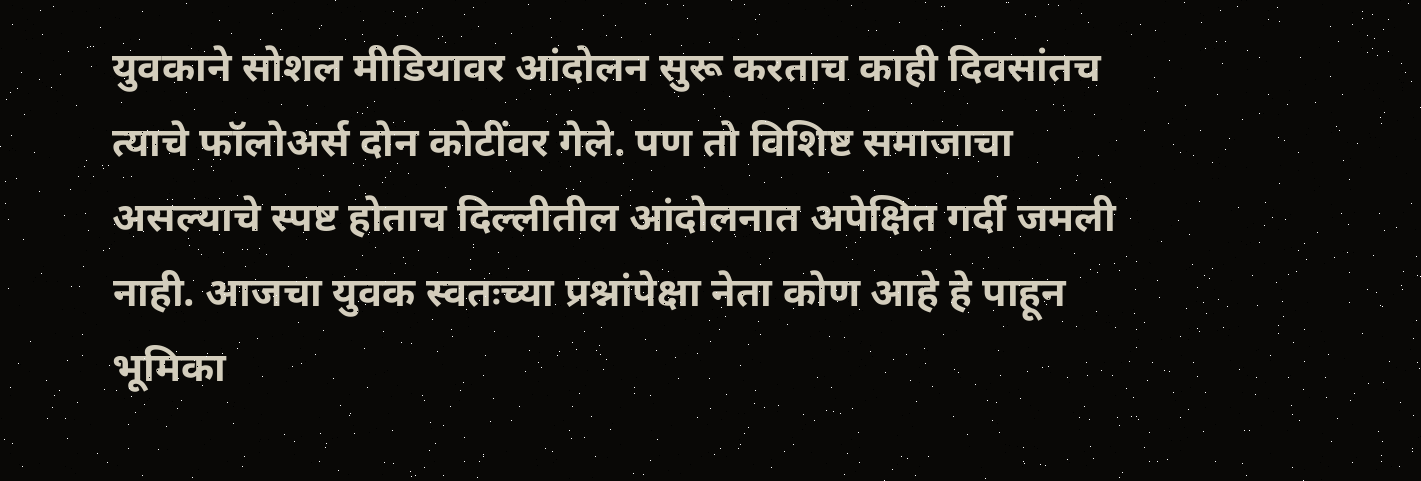युवकाने सोशल मीडियावर आंदोलन सुरू करताच काही दिवसांतच त्याचे फॉलोअर्स दोन कोटींवर गेले. पण तो विशिष्ट समाजाचा असल्याचे स्पष्ट होताच दिल्लीतील आंदोलनात अपेक्षित गर्दी जमली नाही. आजचा युवक स्वतःच्या प्रश्नांपेक्षा नेता कोण आहे हे पाहून भूमिका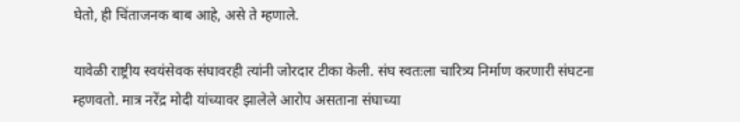घेतो, ही चिंताजनक बाब आहे, असे ते म्हणाले.

यावेळी राष्ट्रीय स्वयंसेवक संघावरही त्यांनी जोरदार टीका केली. संघ स्वतःला चारित्र्य निर्माण करणारी संघटना म्हणवतो. मात्र नरेंद्र मोदी यांच्यावर झालेले आरोप असताना संघाच्या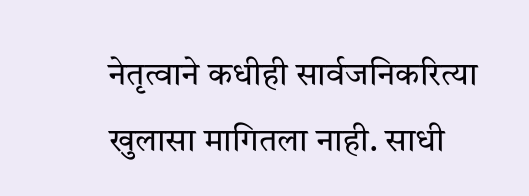नेतृत्वाने कधीही सार्वजनिकरित्या खुलासा मागितला नाही. साधी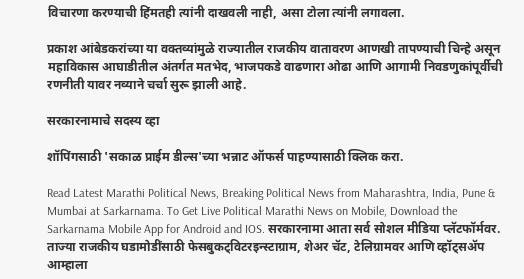विचारणा करण्याची हिंमतही त्यांनी दाखवली नाही, असा टोला त्यांनी लगावला.

प्रकाश आंबेडकरांच्या या वक्तव्यांमुळे राज्यातील राजकीय वातावरण आणखी तापण्याची चिन्हे असून महाविकास आघाडीतील अंतर्गत मतभेद, भाजपकडे वाढणारा ओढा आणि आगामी निवडणुकांपूर्वीची रणनीती यावर नव्याने चर्चा सुरू झाली आहे.

सरकारनामाचे सदस्य व्हा

शॉपिंगसाठी 'सकाळ प्राईम डील्स'च्या भन्नाट ऑफर्स पाहण्यासाठी क्लिक करा.

Read Latest Marathi Political News, Breaking Political News from Maharashtra, India, Pune & Mumbai at Sarkarnama. To Get Live Political Marathi News on Mobile, Download the Sarkarnama Mobile App for Android and IOS. सरकारनामा आता सर्व सोशल मीडिया प्लॅटफॉर्मवर. ताज्या राजकीय घडामोडींसाठी फेसबुकट्विटरइन्स्टाग्राम, शेअर चॅट, टेलिग्रामवर आणि व्हॉट्सॲप आम्हाला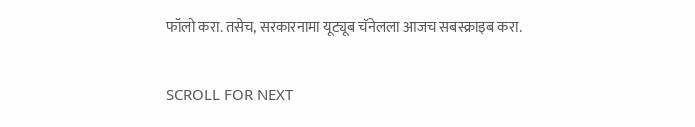फॉलो करा. तसेच, सरकारनामा यूट्यूब चॅनेलला आजच सबस्क्राइब करा.

SCROLL FOR NEXT